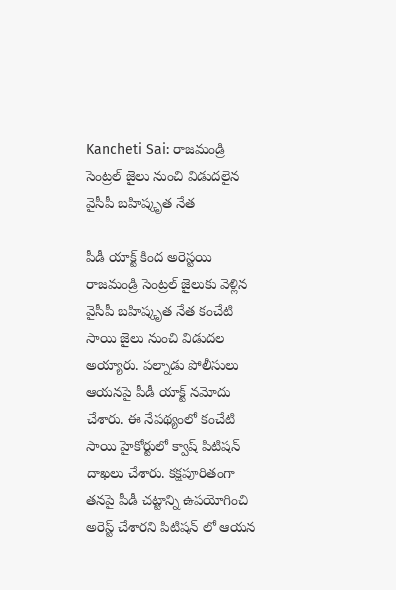Kancheti Sai: రాజమండ్రి సెంట్రల్ జైలు నుంచి విడుదలైన వైసీపీ బహిష్కృత నేత

పీడీ యాక్ట్ కింద అరెస్టయి రాజమండ్రి సెంట్రల్ జైలుకు వెళ్లిన వైసీపీ బహిష్కృత నేత కంచేటి సాయి జైలు నుంచి విడుదల అయ్యారు. పల్నాడు పోలీసులు ఆయనపై పీడీ యాక్ట్ నమోదు చేశారు. ఈ నేపథ్యంలో కంచేటి సాయి హైకోర్టులో క్వాష్ పిటిషన్ దాఖలు చేశారు. కక్షపూరితంగా తనపై పీడీ చట్టాన్ని ఉపయోగించి అరెస్ట్ చేశారని పిటిషన్ లో ఆయన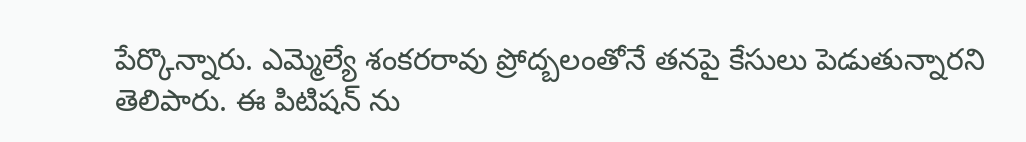పేర్కొన్నారు. ఎమ్మెల్యే శంకరరావు ప్రోద్బలంతోనే తనపై కేసులు పెడుతున్నారని తెలిపారు. ఈ పిటిషన్ ను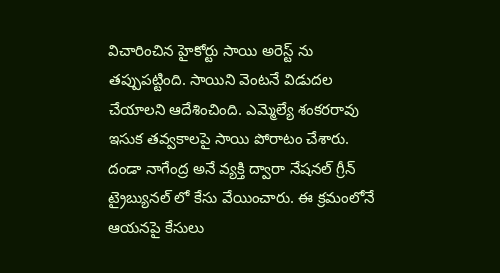విచారించిన హైకోర్టు సాయి అరెస్ట్ ను తప్పుపట్టింది. సాయిని వెంటనే విడుదల చేయాలని ఆదేశించింది. ఎమ్మెల్యే శంకరరావు ఇసుక తవ్వకాలపై సాయి పోరాటం చేశారు. దండా నాగేంద్ర అనే వ్యక్తి ద్వారా నేషనల్ గ్రీన్ ట్రైబ్యునల్ లో కేసు వేయించారు. ఈ క్రమంలోనే ఆయనపై కేసులు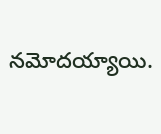నమోదయ్యాయి.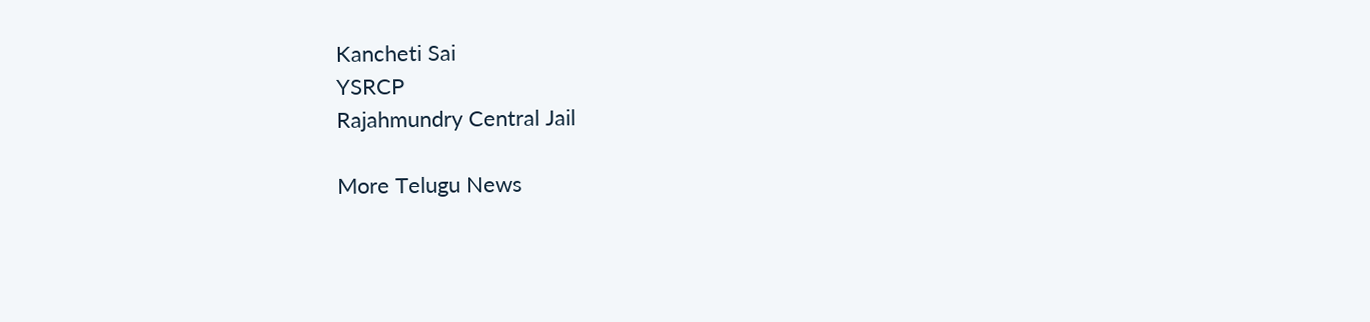Kancheti Sai
YSRCP
Rajahmundry Central Jail

More Telugu News